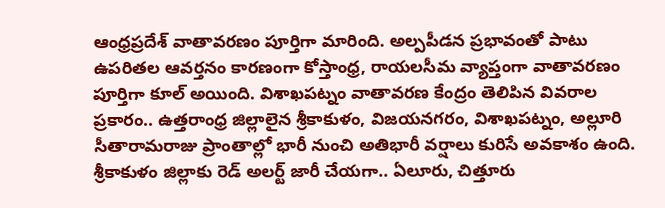ఆంధ్రప్రదేశ్ వాతావరణం పూర్తిగా మారింది. అల్పపీడన ప్రభావంతో పాటు ఉపరితల ఆవర్తనం కారణంగా కోస్తాంధ్ర, రాయలసీమ వ్యాప్తంగా వాతావరణం పూర్తిగా కూల్ అయింది. విశాఖపట్నం వాతావరణ కేంద్రం తెలిపిన వివరాల ప్రకారం.. ఉత్తరాంధ్ర జిల్లాలైన శ్రీకాకుళం, విజయనగరం, విశాఖపట్నం, అల్లూరి సీతారామరాజు ప్రాంతాల్లో భారీ నుంచి అతిభారీ వర్షాలు కురిసే అవకాశం ఉంది.
శ్రీకాకుళం జిల్లాకు రెడ్ అలర్ట్ జారీ చేయగా.. ఏలూరు, చిత్తూరు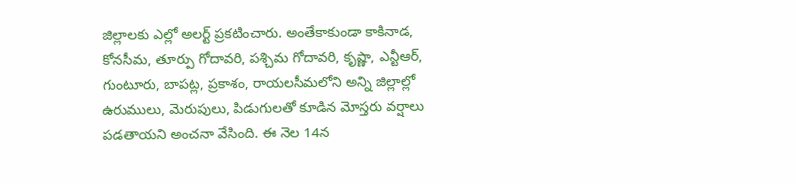జిల్లాలకు ఎల్లో అలర్ట్ ప్రకటించారు. అంతేకాకుండా కాకినాడ, కోనసీమ, తూర్పు గోదావరి, పశ్చిమ గోదావరి, కృష్ణా, ఎన్టీఆర్, గుంటూరు, బాపట్ల, ప్రకాశం, రాయలసీమలోని అన్ని జిల్లాల్లో ఉరుములు, మెరుపులు, పిడుగులతో కూడిన మోస్తరు వర్షాలు పడతాయని అంచనా వేసింది. ఈ నెల 14న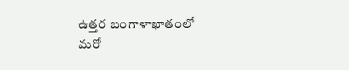ఉత్తర బంగాళాఖాతంలో మరో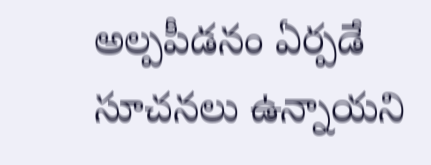అల్పపీడనం ఏర్పడే సూచనలు ఉన్నాయని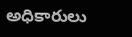అధికారులు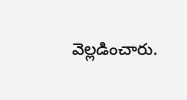వెల్లడించారు.